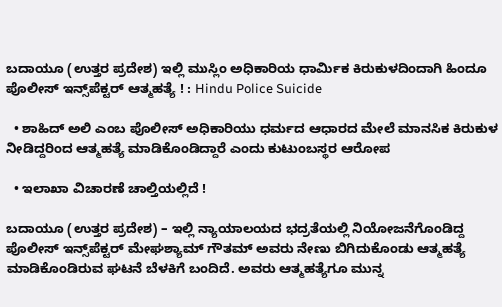ಬದಾಯೂ (ಉತ್ತರ ಪ್ರದೇಶ) ಇಲ್ಲಿ ಮುಸ್ಲಿಂ ಅಧಿಕಾರಿಯ ಧಾರ್ಮಿಕ ಕಿರುಕುಳದಿಂದಾಗಿ ಹಿಂದೂ ಪೊಲೀಸ್ ಇನ್ಸ್‌ಪೆಕ್ಟರ್ ಆತ್ಮಹತ್ಯೆ ! : Hindu Police Suicide

  • ಶಾಹಿದ್ ಅಲಿ ಎಂಬ ಪೊಲೀಸ್ ಅಧಿಕಾರಿಯು ಧರ್ಮದ ಆಧಾರದ ಮೇಲೆ ಮಾನಸಿಕ ಕಿರುಕುಳ ನೀಡಿದ್ದರಿಂದ ಆತ್ಮಹತ್ಯೆ ಮಾಡಿಕೊಂಡಿದ್ದಾರೆ ಎಂದು ಕುಟುಂಬಸ್ಥರ ಆರೋಪ

  • ಇಲಾಖಾ ವಿಚಾರಣೆ ಚಾಲ್ತಿಯಲ್ಲಿದೆ !

ಬದಾಯೂ (ಉತ್ತರ ಪ್ರದೇಶ) – ಇಲ್ಲಿ ನ್ಯಾಯಾಲಯದ ಭದ್ರತೆಯಲ್ಲಿ ನಿಯೋಜನೆಗೊಂಡಿದ್ದ ಪೊಲೀಸ್ ಇನ್ಸ್‌ಪೆಕ್ಟರ್ ಮೇಘಶ್ಯಾಮ್ ಗೌತಮ್ ಅವರು ನೇಣು ಬಿಗಿದುಕೊಂಡು ಆತ್ಮಹತ್ಯೆ ಮಾಡಿಕೊಂಡಿರುವ ಘಟನೆ ಬೆಳಕಿಗೆ ಬಂದಿದೆ. ಅವರು ಆತ್ಮಹತ್ಯೆಗೂ ಮುನ್ನ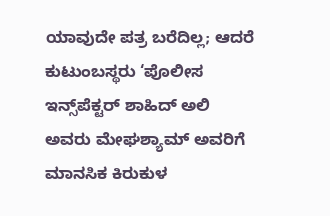ಯಾವುದೇ ಪತ್ರ ಬರೆದಿಲ್ಲ; ಆದರೆ ಕುಟುಂಬಸ್ಥರು ‘ಪೊಲೀಸ ಇನ್ಸ್‌ಪೆಕ್ಟರ್ ಶಾಹಿದ್ ಅಲಿ ಅವರು ಮೇಘಶ್ಯಾಮ್ ಅವರಿಗೆ ಮಾನಸಿಕ ಕಿರುಕುಳ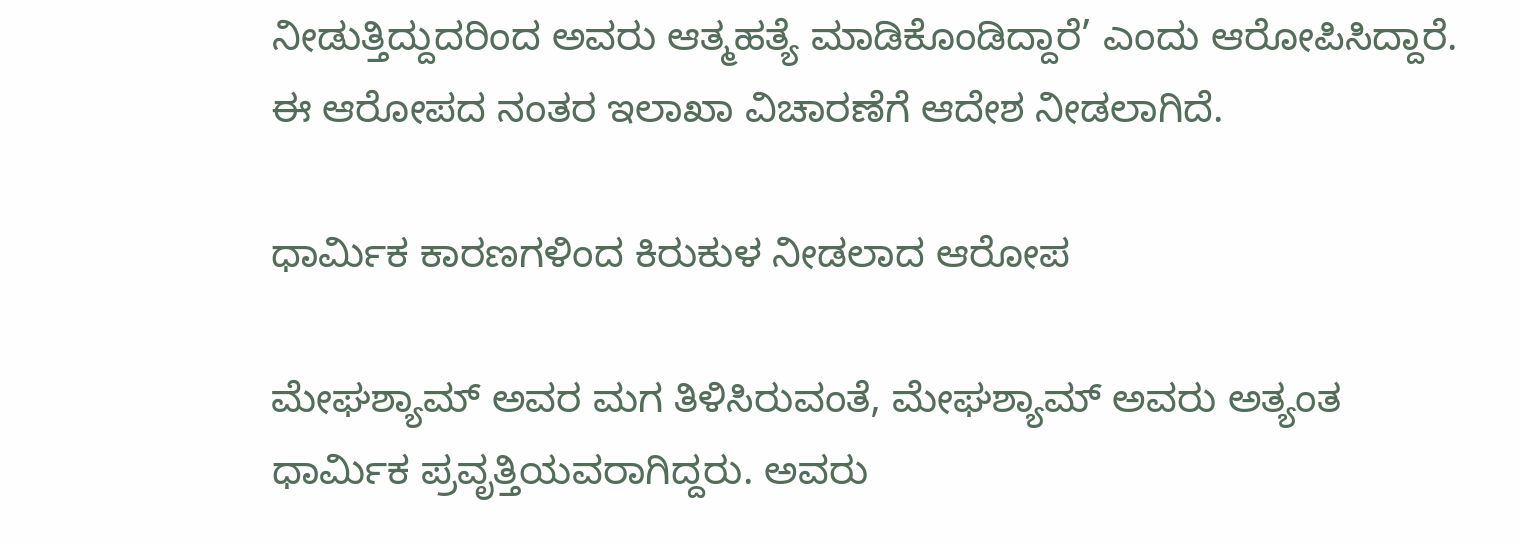ನೀಡುತ್ತಿದ್ದುದರಿಂದ ಅವರು ಆತ್ಮಹತ್ಯೆ ಮಾಡಿಕೊಂಡಿದ್ದಾರೆ’ ಎಂದು ಆರೋಪಿಸಿದ್ದಾರೆ. ಈ ಆರೋಪದ ನಂತರ ಇಲಾಖಾ ವಿಚಾರಣೆಗೆ ಆದೇಶ ನೀಡಲಾಗಿದೆ.

ಧಾರ್ಮಿಕ ಕಾರಣಗಳಿಂದ ಕಿರುಕುಳ ನೀಡಲಾದ ಆರೋಪ

ಮೇಘಶ್ಯಾಮ್ ಅವರ ಮಗ ತಿಳಿಸಿರುವಂತೆ, ಮೇಘಶ್ಯಾಮ್ ಅವರು ಅತ್ಯಂತ ಧಾರ್ಮಿಕ ಪ್ರವೃತ್ತಿಯವರಾಗಿದ್ದರು. ಅವರು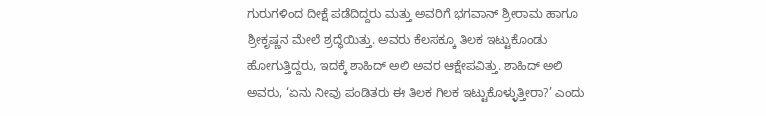ಗುರುಗಳಿಂದ ದೀಕ್ಷೆ ಪಡೆದಿದ್ದರು ಮತ್ತು ಅವರಿಗೆ ಭಗವಾನ್ ಶ್ರೀರಾಮ ಹಾಗೂ ಶ್ರೀಕೃಷ್ಣನ ಮೇಲೆ ಶ್ರದ್ಧೆಯಿತ್ತು. ಅವರು ಕೆಲಸಕ್ಕೂ ತಿಲಕ ಇಟ್ಟುಕೊಂಡು ಹೋಗುತ್ತಿದ್ದರು, ಇದಕ್ಕೆ ಶಾಹಿದ್ ಅಲಿ ಅವರ ಆಕ್ಷೇಪವಿತ್ತು. ಶಾಹಿದ್ ಅಲಿ ಅವರು, ‘ಏನು ನೀವು ಪಂಡಿತರು ಈ ತಿಲಕ ಗಿಲಕ ಇಟ್ಟುಕೊಳ್ಳುತ್ತೀರಾ?’ ಎಂದು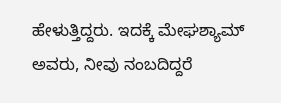ಹೇಳುತ್ತಿದ್ದರು. ಇದಕ್ಕೆ ಮೇಘಶ್ಯಾಮ್ ಅವರು, ನೀವು ನಂಬದಿದ್ದರೆ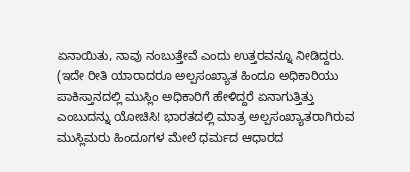ಏನಾಯಿತು, ನಾವು ನಂಬುತ್ತೇವೆ ಎಂದು ಉತ್ತರವನ್ನೂ ನೀಡಿದ್ದರು. (ಇದೇ ರೀತಿ ಯಾರಾದರೂ ಅಲ್ಪಸಂಖ್ಯಾತ ಹಿಂದೂ ಅಧಿಕಾರಿಯು ಪಾಕಿಸ್ತಾನದಲ್ಲಿ ಮುಸ್ಲಿಂ ಅಧಿಕಾರಿಗೆ ಹೇಳಿದ್ದರೆ ಏನಾಗುತ್ತಿತ್ತು ಎಂಬುದನ್ನು ಯೋಚಿಸಿ! ಭಾರತದಲ್ಲಿ ಮಾತ್ರ ಅಲ್ಪಸಂಖ್ಯಾತರಾಗಿರುವ ಮುಸ್ಲಿಮರು ಹಿಂದೂಗಳ ಮೇಲೆ ಧರ್ಮದ ಆಧಾರದ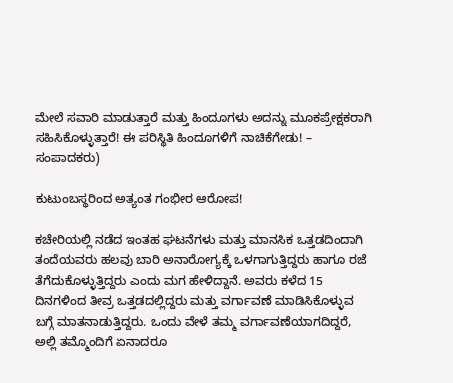ಮೇಲೆ ಸವಾರಿ ಮಾಡುತ್ತಾರೆ ಮತ್ತು ಹಿಂದೂಗಳು ಅದನ್ನು ಮೂಕಪ್ರೇಕ್ಷಕರಾಗಿ ಸಹಿಸಿಕೊಳ್ಳುತ್ತಾರೆ! ಈ ಪರಿಸ್ಥಿತಿ ಹಿಂದೂಗಳಿಗೆ ನಾಚಿಕೆಗೇಡು! – ಸಂಪಾದಕರು)

ಕುಟುಂಬಸ್ಥರಿಂದ ಅತ್ಯಂತ ಗಂಭೀರ ಆರೋಪ!

ಕಚೇರಿಯಲ್ಲಿ ನಡೆದ ಇಂತಹ ಘಟನೆಗಳು ಮತ್ತು ಮಾನಸಿಕ ಒತ್ತಡದಿಂದಾಗಿ ತಂದೆಯವರು ಹಲವು ಬಾರಿ ಅನಾರೋಗ್ಯಕ್ಕೆ ಒಳಗಾಗುತ್ತಿದ್ದರು ಹಾಗೂ ರಜೆ ತೆಗೆದುಕೊಳ್ಳುತ್ತಿದ್ದರು ಎಂದು ಮಗ ಹೇಳಿದ್ದಾನೆ. ಅವರು ಕಳೆದ 15 ದಿನಗಳಿಂದ ತೀವ್ರ ಒತ್ತಡದಲ್ಲಿದ್ದರು ಮತ್ತು ವರ್ಗಾವಣೆ ಮಾಡಿಸಿಕೊಳ್ಳುವ ಬಗ್ಗೆ ಮಾತನಾಡುತ್ತಿದ್ದರು. ಒಂದು ವೇಳೆ ತಮ್ಮ ವರ್ಗಾವಣೆಯಾಗದಿದ್ದರೆ, ಅಲ್ಲಿ ತಮ್ಮೊಂದಿಗೆ ಏನಾದರೂ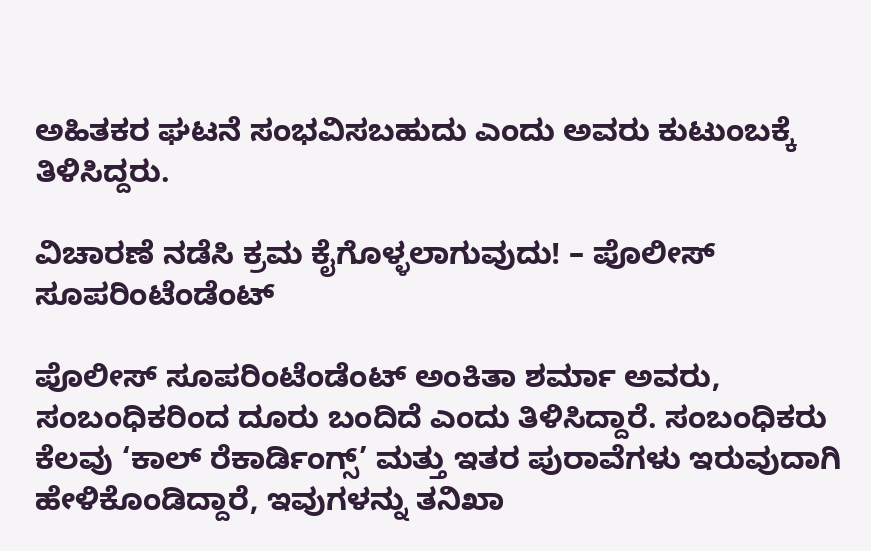ಅಹಿತಕರ ಘಟನೆ ಸಂಭವಿಸಬಹುದು ಎಂದು ಅವರು ಕುಟುಂಬಕ್ಕೆ ತಿಳಿಸಿದ್ದರು.

ವಿಚಾರಣೆ ನಡೆಸಿ ಕ್ರಮ ಕೈಗೊಳ್ಳಲಾಗುವುದು! – ಪೊಲೀಸ್ ಸೂಪರಿಂಟೆಂಡೆಂಟ್

ಪೊಲೀಸ್ ಸೂಪರಿಂಟೆಂಡೆಂಟ್ ಅಂಕಿತಾ ಶರ್ಮಾ ಅವರು, ಸಂಬಂಧಿಕರಿಂದ ದೂರು ಬಂದಿದೆ ಎಂದು ತಿಳಿಸಿದ್ದಾರೆ. ಸಂಬಂಧಿಕರು ಕೆಲವು ‘ಕಾಲ್ ರೆಕಾರ್ಡಿಂಗ್ಸ್’ ಮತ್ತು ಇತರ ಪುರಾವೆಗಳು ಇರುವುದಾಗಿ ಹೇಳಿಕೊಂಡಿದ್ದಾರೆ, ಇವುಗಳನ್ನು ತನಿಖಾ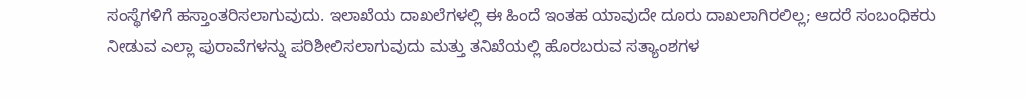ಸಂಸ್ಥೆಗಳಿಗೆ ಹಸ್ತಾಂತರಿಸಲಾಗುವುದು. ಇಲಾಖೆಯ ದಾಖಲೆಗಳಲ್ಲಿ ಈ ಹಿಂದೆ ಇಂತಹ ಯಾವುದೇ ದೂರು ದಾಖಲಾಗಿರಲಿಲ್ಲ; ಆದರೆ ಸಂಬಂಧಿಕರು ನೀಡುವ ಎಲ್ಲಾ ಪುರಾವೆಗಳನ್ನು ಪರಿಶೀಲಿಸಲಾಗುವುದು ಮತ್ತು ತನಿಖೆಯಲ್ಲಿ ಹೊರಬರುವ ಸತ್ಯಾಂಶಗಳ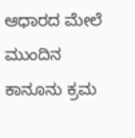ಆಧಾರದ ಮೇಲೆ ಮುಂದಿನ ಕಾನೂನು ಕ್ರಮ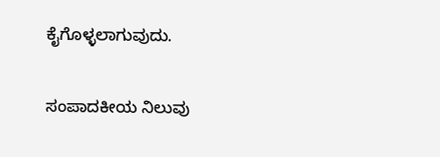ಕೈಗೊಳ್ಳಲಾಗುವುದು.

ಸಂಪಾದಕೀಯ ನಿಲುವು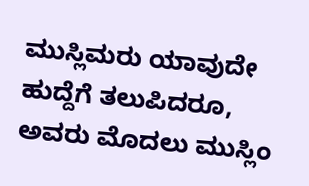ಮುಸ್ಲಿಮರು ಯಾವುದೇ ಹುದ್ದೆಗೆ ತಲುಪಿದರೂ, ಅವರು ಮೊದಲು ಮುಸ್ಲಿಂ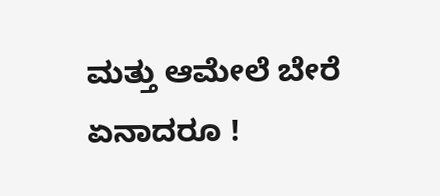ಮತ್ತು ಆಮೇಲೆ ಬೇರೆ ಏನಾದರೂ !